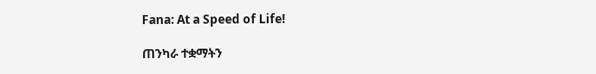Fana: At a Speed of Life!

ጠንካራ ተቋማትን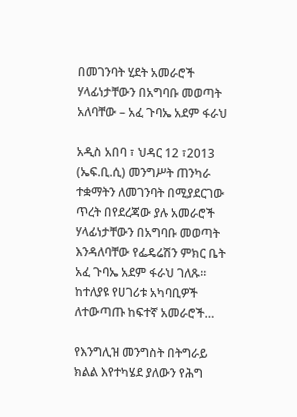በመገንባት ሂደት አመራሮች ሃላፊነታቸውን በአግባቡ መወጣት አለባቸው – አፈ ጉባኤ አደም ፋራህ

አዲስ አበባ ፣ ህዳር 12 ፣2013 (ኤፍ.ቢ.ሲ) መንግሥት ጠንካራ ተቋማትን ለመገንባት በሚያደርገው ጥረት በየደረጃው ያሉ አመራሮች ሃላፊነታቸውን በአግባቡ መወጣት እንዳለባቸው የፌዴሬሽን ምክር ቤት አፈ ጉባኤ አደም ፋራህ ገለጹ። ከተለያዩ የሀገሪቱ አካባቢዎች ለተውጣጡ ከፍተኛ አመራሮች…

የእንግሊዝ መንግስት በትግራይ ክልል እየተካሄደ ያለውን የሕግ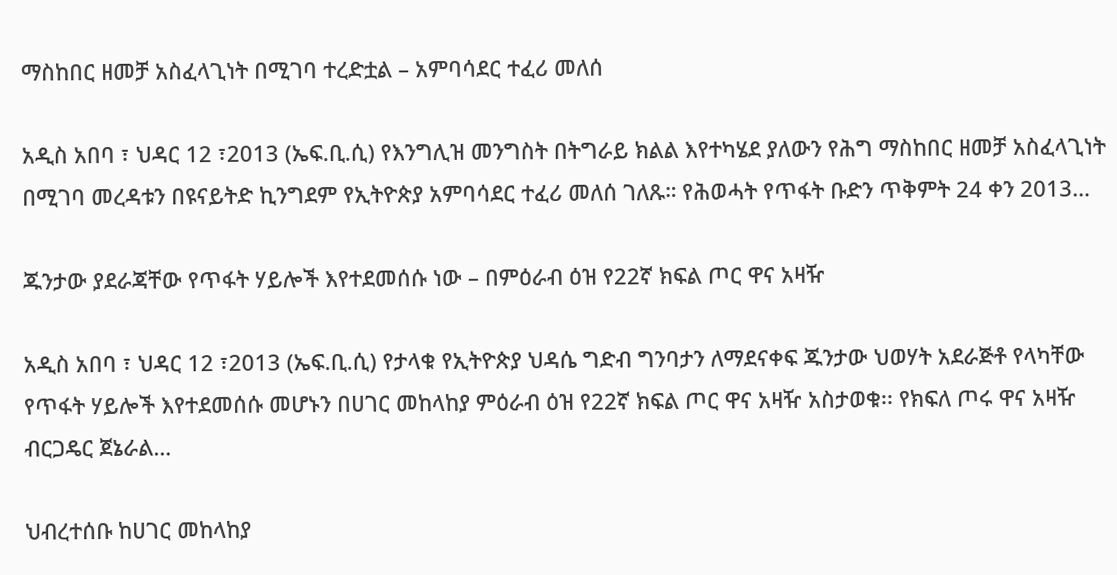ማስከበር ዘመቻ አስፈላጊነት በሚገባ ተረድቷል – አምባሳደር ተፈሪ መለሰ

አዲስ አበባ ፣ ህዳር 12 ፣2013 (ኤፍ.ቢ.ሲ) የእንግሊዝ መንግስት በትግራይ ክልል እየተካሄደ ያለውን የሕግ ማስከበር ዘመቻ አስፈላጊነት በሚገባ መረዳቱን በዩናይትድ ኪንግደም የኢትዮጵያ አምባሳደር ተፈሪ መለሰ ገለጹ። የሕወሓት የጥፋት ቡድን ጥቅምት 24 ቀን 2013…

ጁንታው ያደራጃቸው የጥፋት ሃይሎች እየተደመሰሱ ነው – በምዕራብ ዕዝ የ22ኛ ክፍል ጦር ዋና አዛዥ

አዲስ አበባ ፣ ህዳር 12 ፣2013 (ኤፍ.ቢ.ሲ) የታላቁ የኢትዮጵያ ህዳሴ ግድብ ግንባታን ለማደናቀፍ ጁንታው ህወሃት አደራጅቶ የላካቸው የጥፋት ሃይሎች እየተደመሰሱ መሆኑን በሀገር መከላከያ ምዕራብ ዕዝ የ22ኛ ክፍል ጦር ዋና አዛዥ አስታወቁ፡፡ የክፍለ ጦሩ ዋና አዛዥ ብርጋዴር ጀኔራል…

ህብረተሰቡ ከሀገር መከላከያ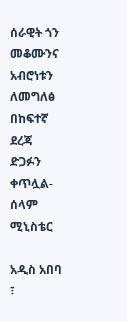ሰራዊት ጎን መቆሙንና አብሮነቱን ለመግለፅ በከፍተኛ ደረጃ ድጋፉን ቀጥሏል-ሰላም ሚኒስቴር

አዲስ አበባ ፣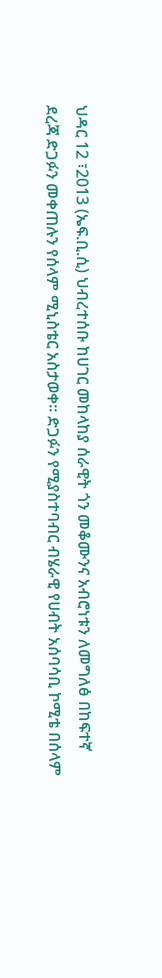ህዳር 12 ፣2013 (ኤፍ.ቢ.ሲ) ህብረተሰቡ ከሀገር መከላከያ ሰራዊት ጎን መቆሙንና አብሮነቱን ለመግለፅ በከፍተኛ ደረጃ ድጋፉን መቀጠሉን የሰላም ሚኒስቴር አስታወቀ። ድጋፉን የሚያስተባብር ብሄራዊ የሀብት አሰባሳቢ ኮሚቴ በሰላም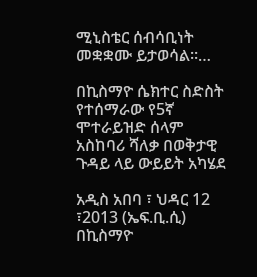ሚኒስቴር ሰብሳቢነት መቋቋሙ ይታወሳል።…

በኪስማዮ ሴክተር ስድስት የተሰማራው የ5ኛ ሞተራይዝድ ሰላም አስከባሪ ሻለቃ በወቅታዊ ጉዳይ ላይ ውይይት አካሄደ

አዲስ አበባ ፣ ህዳር 12 ፣2013 (ኤፍ.ቢ.ሲ) በኪስማዮ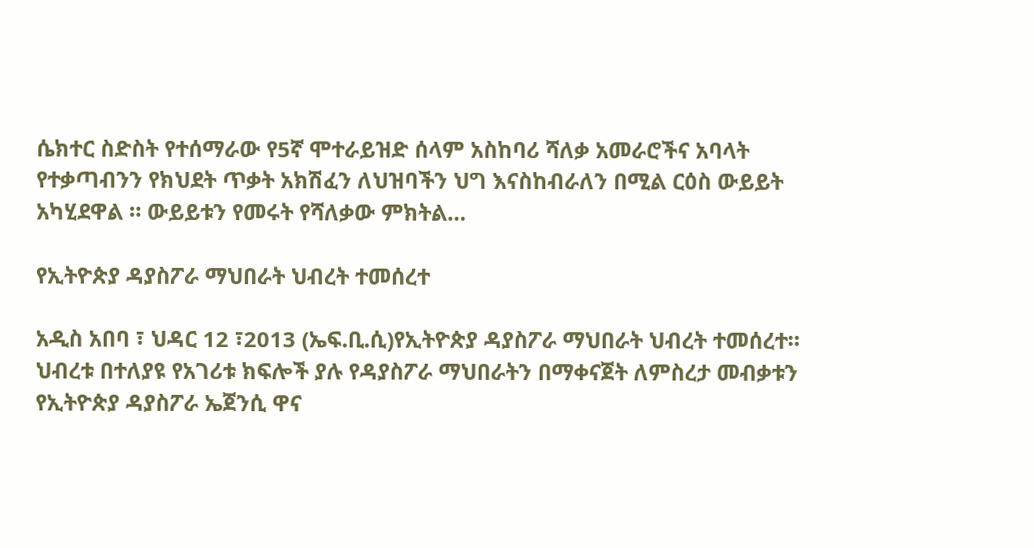ሴክተር ስድስት የተሰማራው የ5ኛ ሞተራይዝድ ሰላም አስከባሪ ሻለቃ አመራሮችና አባላት የተቃጣብንን የክህደት ጥቃት አክሽፈን ለህዝባችን ህግ እናስከብራለን በሚል ርዕስ ውይይት አካሂደዋል ። ውይይቱን የመሩት የሻለቃው ምክትል…

የኢትዮጵያ ዳያስፖራ ማህበራት ህብረት ተመሰረተ

አዲስ አበባ ፣ ህዳር 12 ፣2013 (ኤፍ.ቢ.ሲ)የኢትዮጵያ ዳያስፖራ ማህበራት ህብረት ተመሰረተ። ህብረቱ በተለያዩ የአገሪቱ ክፍሎች ያሉ የዳያስፖራ ማህበራትን በማቀናጀት ለምስረታ መብቃቱን የኢትዮጵያ ዳያስፖራ ኤጀንሲ ዋና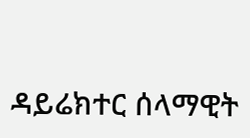ዳይሬክተር ሰላማዊት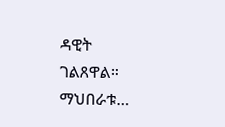ዳዊት ገልጸዋል። ማህበራቱ…